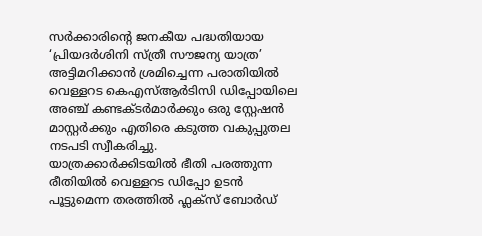സർക്കാരിന്റെ ജനകീയ പദ്ധതിയായ ‘പ്രിയദർശിനി സ്ത്രീ സൗജന്യ യാത്ര’ അട്ടിമറിക്കാൻ ശ്രമിച്ചെന്ന പരാതിയിൽ വെള്ളറട കെഎസ്ആർടിസി ഡിപ്പോയിലെ അഞ്ച് കണ്ടക്ടർമാർക്കും ഒരു സ്റ്റേഷൻ മാസ്റ്റർക്കും എതിരെ കടുത്ത വകുപ്പുതല നടപടി സ്വീകരിച്ചു.
യാത്രക്കാർക്കിടയിൽ ഭീതി പരത്തുന്ന രീതിയിൽ വെള്ളറട ഡിപ്പോ ഉടൻ പൂട്ടുമെന്ന തരത്തിൽ ഫ്ലക്സ് ബോർഡ്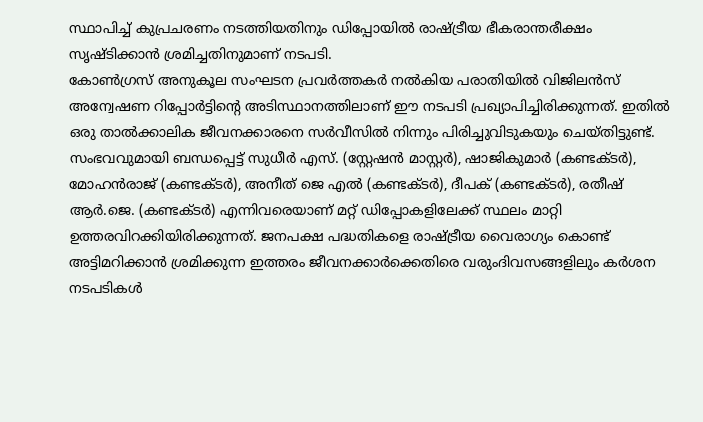സ്ഥാപിച്ച് കുപ്രചരണം നടത്തിയതിനും ഡിപ്പോയിൽ രാഷ്ട്രീയ ഭീകരാന്തരീക്ഷം സൃഷ്ടിക്കാൻ ശ്രമിച്ചതിനുമാണ് നടപടി.
കോൺഗ്രസ് അനുകൂല സംഘടന പ്രവർത്തകർ നൽകിയ പരാതിയിൽ വിജിലൻസ് അന്വേഷണ റിപ്പോർട്ടിന്റെ അടിസ്ഥാനത്തിലാണ് ഈ നടപടി പ്രഖ്യാപിച്ചിരിക്കുന്നത്. ഇതിൽ ഒരു താൽക്കാലിക ജീവനക്കാരനെ സർവീസിൽ നിന്നും പിരിച്ചുവിടുകയും ചെയ്തിട്ടുണ്ട്.
സംഭവവുമായി ബന്ധപ്പെട്ട് സുധീർ എസ്. (സ്റ്റേഷൻ മാസ്റ്റർ), ഷാജികുമാർ (കണ്ടക്ടർ), മോഹൻരാജ് (കണ്ടക്ടർ), അനീത് ജെ എൽ (കണ്ടക്ടർ), ദീപക് (കണ്ടക്ടർ), രതീഷ് ആർ.ജെ. (കണ്ടക്ടർ) എന്നിവരെയാണ് മറ്റ് ഡിപ്പോകളിലേക്ക് സ്ഥലം മാറ്റി ഉത്തരവിറക്കിയിരിക്കുന്നത്. ജനപക്ഷ പദ്ധതികളെ രാഷ്ട്രീയ വൈരാഗ്യം കൊണ്ട് അട്ടിമറിക്കാൻ ശ്രമിക്കുന്ന ഇത്തരം ജീവനക്കാർക്കെതിരെ വരുംദിവസങ്ങളിലും കർശന നടപടികൾ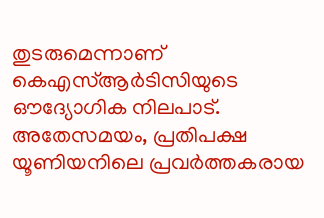തുടരുമെന്നാണ് കെഎസ്ആർടിസിയുടെ ഔദ്യോഗിക നിലപാട്.
അതേസമയം, പ്രതിപക്ഷ യൂണിയനിലെ പ്രവർത്തകരായ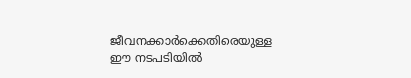ജീവനക്കാർക്കെതിരെയുള്ള ഈ നടപടിയിൽ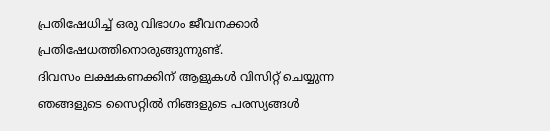പ്രതിഷേധിച്ച് ഒരു വിഭാഗം ജീവനക്കാർ പ്രതിഷേധത്തിനൊരുങ്ങുന്നുണ്ട്.
ദിവസം ലക്ഷകണക്കിന് ആളുകൾ വിസിറ്റ് ചെയ്യുന്ന ഞങ്ങളുടെ സൈറ്റിൽ നിങ്ങളുടെ പരസ്യങ്ങൾ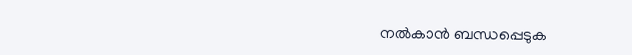നൽകാൻ ബന്ധപ്പെടുക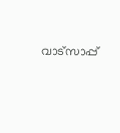വാട്സാപ്പ്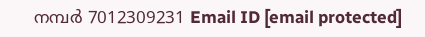നമ്പർ 7012309231 Email ID [email protected]